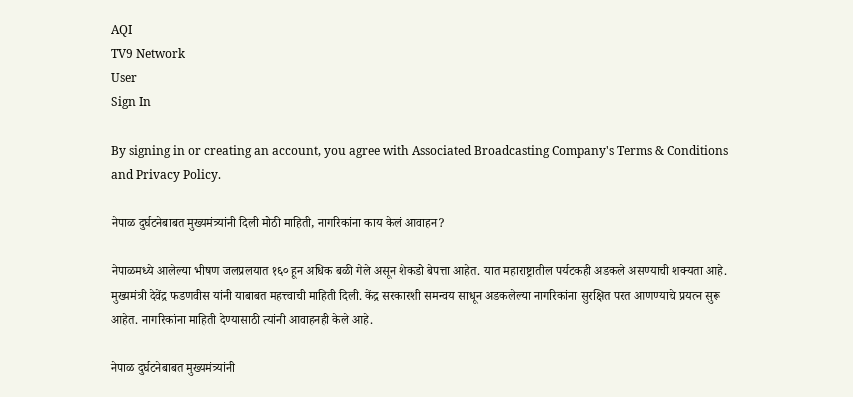AQI
TV9 Network
User
Sign In

By signing in or creating an account, you agree with Associated Broadcasting Company's Terms & Conditions and Privacy Policy.

नेपाळ दुर्घटनेबाबत मुख्यमंत्र्यांनी दिली मोठी माहिती, नागरिकांना काय केलं आवाहन?

नेपाळमध्ये आलेल्या भीषण जलप्रलयात १६० हून अधिक बळी गेले असून शेकडो बेपत्ता आहेत. यात महाराष्ट्रातील पर्यटकही अडकले असण्याची शक्यता आहे. मुख्यमंत्री देवेंद्र फडणवीस यांनी याबाबत महत्त्वाची माहिती दिली. केंद्र सरकारशी समन्वय साधून अडकलेल्या नागरिकांना सुरक्षित परत आणण्याचे प्रयत्न सुरू आहेत. नागरिकांना माहिती देण्यासाठी त्यांनी आवाहनही केले आहे.

नेपाळ दुर्घटनेबाबत मुख्यमंत्र्यांनी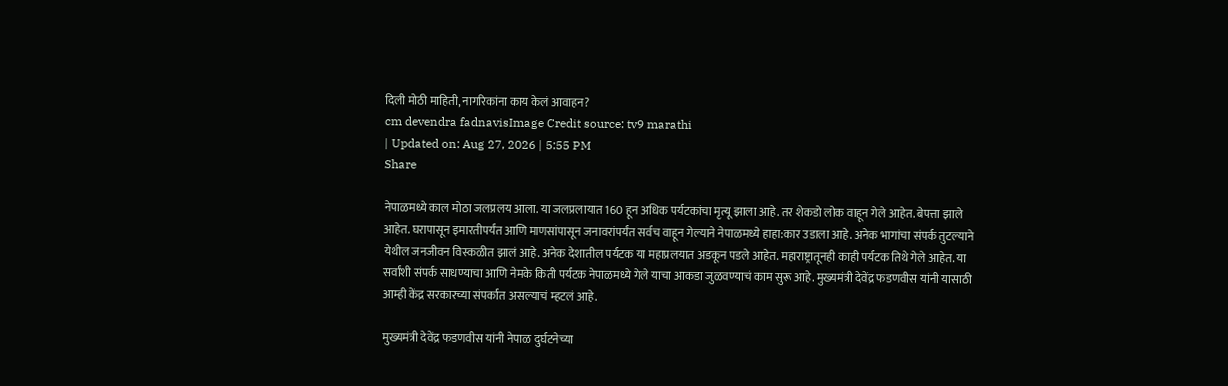दिली मोठी माहिती, नागरिकांना काय केलं आवाहन?
cm devendra fadnavisImage Credit source: tv9 marathi
| Updated on: Aug 27, 2026 | 5:55 PM
Share

नेपाळमध्ये काल मोठा जलप्रलय आला. या जलप्रलायात 160 हून अधिक पर्यटकांचा मृत्यू झाला आहे. तर शेकडो लोक वाहून गेले आहेत. बेपत्ता झाले आहेत. घरापासून इमारतीपर्यंत आणि माणसांपासून जनावरांपर्यंत सर्वच वाहून गेल्याने नेपाळमध्ये हाहा:कार उडाला आहे. अनेक भागांचा संपर्क तुटल्याने येथील जनजीवन विस्कळीत झालं आहे. अनेक देशातील पर्यटक या महाप्रलयात अडकून पडले आहेत. महाराष्ट्रातूनही काही पर्यटक तिथे गेले आहेत. या सर्वांशी संपर्क साधण्याचा आणि नेमके किती पर्यटक नेपाळमध्ये गेले याचा आकडा जुळवण्याचं काम सुरू आहे. मुख्यमंत्री देवेंद्र फडणवीस यांनी यासाठी आम्ही केंद्र सरकारच्या संपर्कात असल्याचं म्हटलं आहे.

मुख्यमंत्री देवेंद्र फडणवीस यांनी नेपाळ दुर्घटनेच्या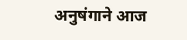अनुषंगाने आज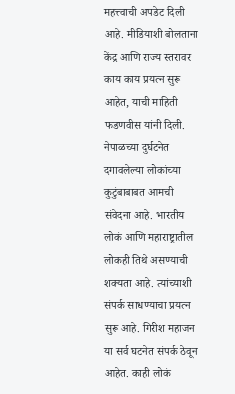महत्त्वाची अपडेट दिली आहे. मीडियाशी बोलताना केंद्र आणि राज्य स्तरावर काय काय प्रयत्न सुरू आहेत, याची माहिती फडणवीस यांनी दिली. नेपाळच्या दुर्घटनेत दगावलेल्या लोकांच्या कुटुंबाबाबत आमची संवेदना आहे. भारतीय लोकं आणि महाराष्ट्रातील लोकही तिथे असण्याची शक्यता आहे. त्यांच्याशी संपर्क साधण्याचा प्रयत्न सुरू आहे. गिरीश महाजन या सर्व घटनेत संपर्क ठेवून आहेत. काही लोकं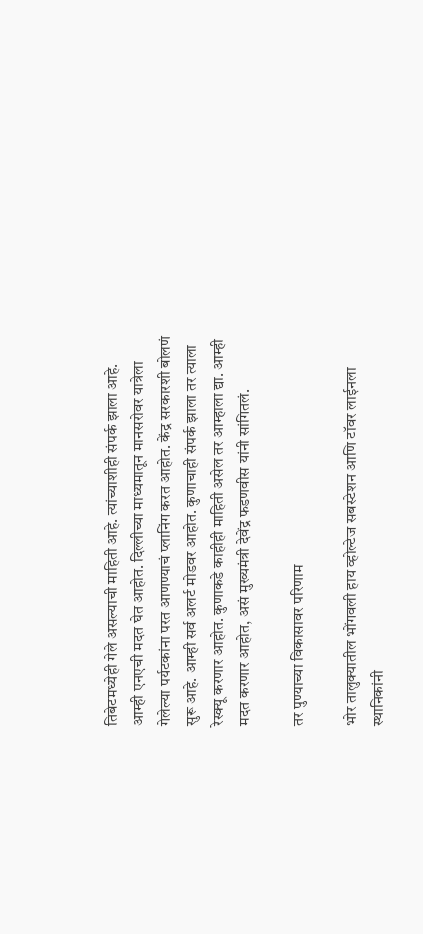तिबेटमध्येही गेले असल्याची माहिती आहे. त्यांच्याशीही संपर्क झाला आहे. आम्ही एनएची मदत घेत आहोत. दिल्लीच्या माध्यमातून मानसरोवर यात्रेला गेलेल्या पर्यटकांना परत आणण्याचं प्लानिंग करत आहोत. केंद्र सरकारशी बोलणं सुरू आहे. आम्ही सर्व अलर्ट मोडवर आहोत. कुणाचाही संपर्क झाला तर त्याला रेस्क्यू करणार आहोत. कुणाकडे काहीही माहिती असेल तर आम्हाला द्या. आम्ही मदत करणार आहोत, असं मुख्यमंत्री देवेंद्र फडणवीस यांनी सांगितलं.

तर पुण्याच्या विकासावर परिणाम

भोर तालुक्यातील भोंगवली हाय व्होल्टेज सबस्टेशन आणि टॉवर लाईनला स्थानिकांनी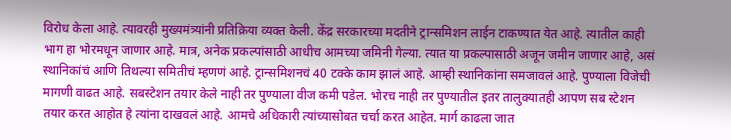विरोध केला आहे. त्यावरही मुख्यमंत्र्यांनी प्रतिक्रिया व्यक्त केली. केंद्र सरकारच्या मदतीने ट्रान्समिशन लाईन टाकण्यात येत आहे. त्यातील काही भाग हा भोरमधून जाणार आहे. मात्र, अनेक प्रकल्पांसाठी आधीच आमच्या जमिनी गेल्या. त्यात या प्रकल्पासाठी अजून जमीन जाणार आहे, असं स्थानिकांचं आणि तिथल्या समितीचं म्हणणं आहे. ट्रान्समिशनचं 40 टक्के काम झालं आहे. आम्ही स्थानिकांना समजावलं आहे. पुण्याला विजेची मागणी वाढत आहे. सबस्टेशन तयार केले नाही तर पुण्याला वीज कमी पडेल. भोरच नाही तर पुण्यातील इतर तालुक्यातही आपण सब स्टेशन तयार करत आहोत हे त्यांना दाखवलं आहे. आमचे अधिकारी त्यांच्यासोबत चर्चा करत आहेत. मार्ग काढला जात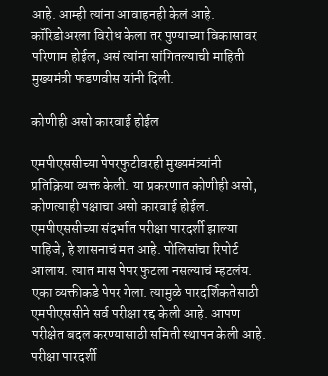आहे. आम्ही त्यांना आवाहनही केलं आहे. कॉरिडोअरला विरोध केला तर पुण्याच्या विकासावर परिणाम होईल, असं त्यांना सांगितल्याची माहिती मुख्यमंत्री फडणवीस यांनी दिली.

कोणीही असो कारवाई होईल

एमपीएससीच्या पेपरफुटीवरही मुख्यमंत्र्यांनी प्रतिक्रिया व्यक्त केली. या प्रकरणात कोणीही असो, कोणत्याही पक्षाचा असो कारवाई होईल. एमपीएससीच्या संदर्भात परीक्षा पारदर्शी झाल्या पाहिजे, हे शासनाचं मत आहे. पोलिसांचा रिपोर्ट आलाय. त्यात मास पेपर फुटला नसल्याचं म्हटलंय. एका व्यक्तीकडे पेपर गेला. त्यामुळे पारदर्शिकतेसाठी एमपीएससीने सर्व परीक्षा रद्द केली आहे. आपण परीक्षेत बदल करण्यासाठी समिती स्थापन केली आहे. परीक्षा पारदर्शी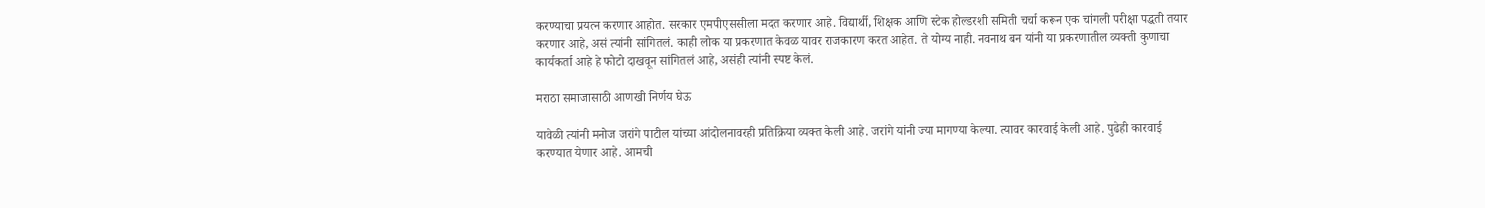करण्याचा प्रयत्न करणार आहोत. सरकार एमपीएससीला मदत करणार आहे. विद्यार्थी, शिक्षक आणि स्टेक होल्डरशी समिती चर्चा करून एक चांगली परीक्षा पद्धती तयार करणार आहे, असं त्यांनी सांगितलं. काही लोक या प्रकरणात केवळ यावर राजकारण करत आहेत. ते योग्य नाही. नवनाथ बन यांनी या प्रकरणातील व्यक्ती कुणाचा कार्यकर्ता आहे हे फोटो दाखवून सांगितलं आहे, असंही त्यांनी स्पष्ट केलं.

मराठा समाजासाठी आणखी निर्णय घेऊ

यावेळी त्यांनी मनोज जरांगे पाटील यांच्या आंदोलनावरही प्रतिक्रिया व्यक्त केली आहे. जरांगे यांनी ज्या मागण्या केल्या. त्यावर कारवाई केली आहे. पुढेही कारवाई करण्यात येणार आहे. आमची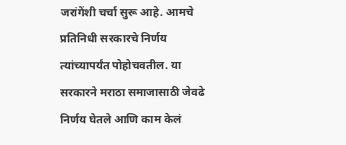जरांगेंशी चर्चा सुरू आहे. आमचे प्रतिनिधी सरकारचे निर्णय त्यांच्यापर्यंत पोहोचवतील. या सरकारने मराठा समाजासाठी जेवढे निर्णय घेतले आणि काम केलं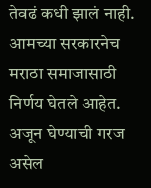तेवढं कधी झालं नाही. आमच्या सरकारनेच मराठा समाजासाठी निर्णय घेतले आहेत. अजून घेण्याची गरज असेल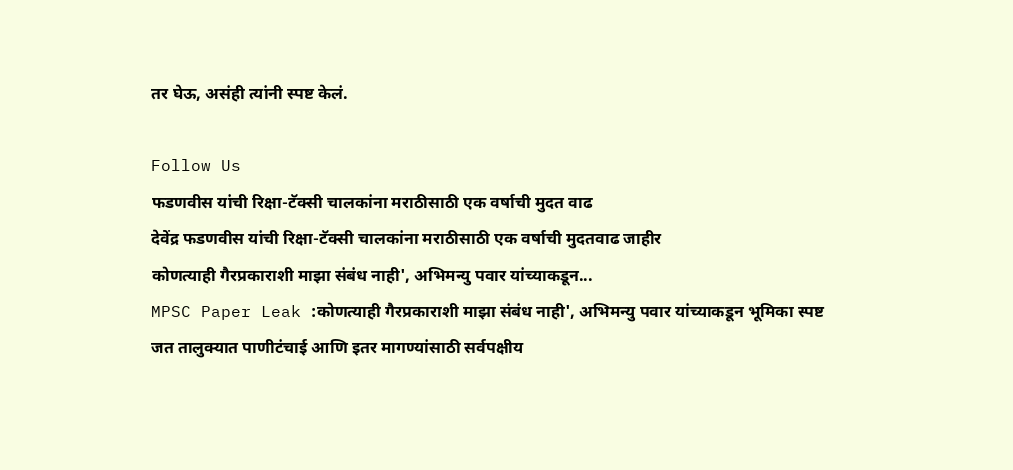तर घेऊ, असंही त्यांनी स्पष्ट केलं.

Follow Us
फडणवीस यांची रिक्षा-टॅक्सी चालकांना मराठीसाठी एक वर्षाची मुदत वाढ
देवेंद्र फडणवीस यांची रिक्षा-टॅक्सी चालकांना मराठीसाठी एक वर्षाची मुदतवाढ जाहीर
कोणत्याही गैरप्रकाराशी माझा संबंध नाही', अभिमन्यु पवार यांच्याकडून...
MPSC Paper Leak :कोणत्याही गैरप्रकाराशी माझा संबंध नाही', अभिमन्यु पवार यांच्याकडून भूमिका स्पष्ट
जत तालुक्यात पाणीटंचाई आणि इतर मागण्यांसाठी सर्वपक्षीय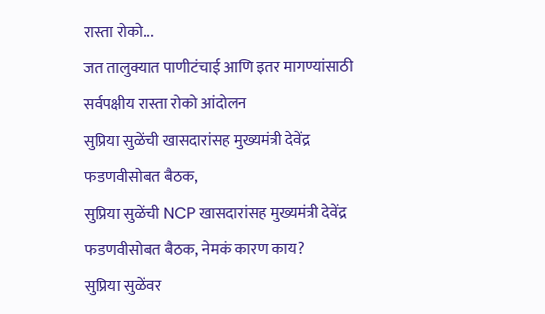रास्ता रोको...
जत तालुक्यात पाणीटंचाई आणि इतर मागण्यांसाठी सर्वपक्षीय रास्ता रोको आंदोलन
सुप्रिया सुळेंची खासदारांसह मुख्यमंत्री देवेंद्र फडणवीसोबत बैठक,
सुप्रिया सुळेंची NCP खासदारांसह मुख्यमंत्री देवेंद्र फडणवीसोबत बैठक, नेमकं कारण काय?
सुप्रिया सुळेंवर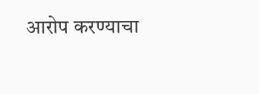आरोप करण्याचा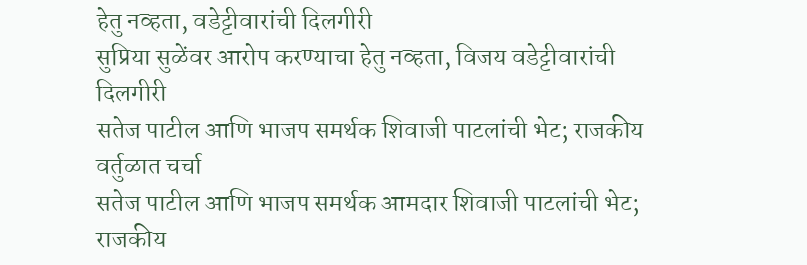हेतु नव्हता, वडेट्टीवारांची दिलगीरी
सुप्रिया सुळेंवर आरोप करण्याचा हेतु नव्हता, विजय वडेट्टीवारांची दिलगीरी
सतेज पाटील आणि भाजप समर्थक शिवाजी पाटलांची भेट; राजकीय वर्तुळात चर्चा
सतेज पाटील आणि भाजप समर्थक आमदार शिवाजी पाटलांची भेट; राजकीय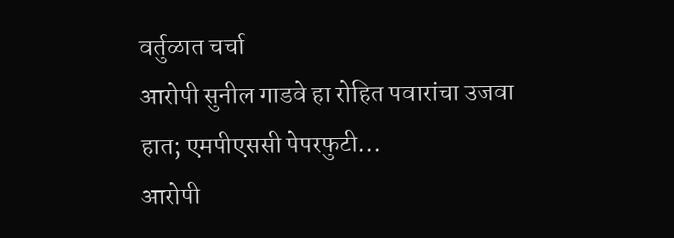वर्तुळात चर्चा
आरोपी सुनील गाडवे हा रोहित पवारांचा उजवा हात; एमपीएससी पेपरफुटी...
आरोपी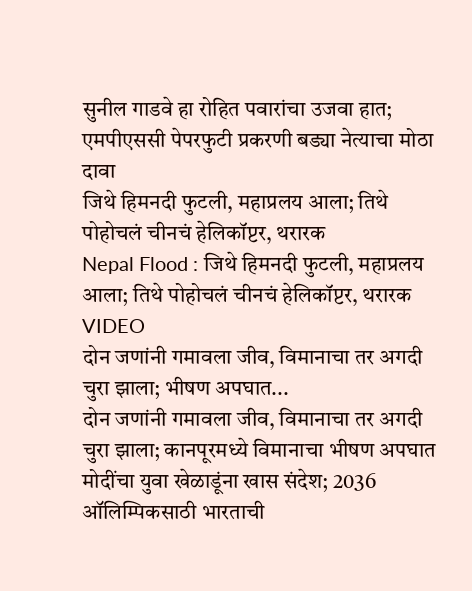सुनील गाडवे हा रोहित पवारांचा उजवा हात; एमपीएससी पेपरफुटी प्रकरणी बड्या नेत्याचा मोठा दावा
जिथे हिमनदी फुटली, महाप्रलय आला; तिथे पोहोचलं चीनचं हेलिकॉप्टर, थरारक
Nepal Flood : जिथे हिमनदी फुटली, महाप्रलय आला; तिथे पोहोचलं चीनचं हेलिकॉप्टर, थरारक VIDEO
दोन जणांनी गमावला जीव, विमानाचा तर अगदी चुरा झाला; भीषण अपघात...
दोन जणांनी गमावला जीव, विमानाचा तर अगदी चुरा झाला; कानपूरमध्ये विमानाचा भीषण अपघात
मोदींचा युवा खेळाडूंना खास संदेश; 2036 ऑलिम्पिकसाठी भारताची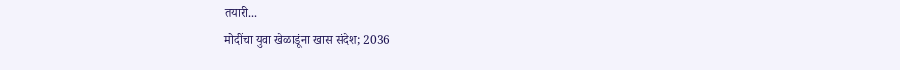तयारी...
मोदींचा युवा खेळाडूंना खास संदेश; 2036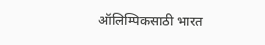ऑलिम्पिकसाठी भारत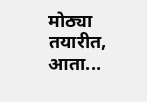मोठ्या तयारीत, आता...